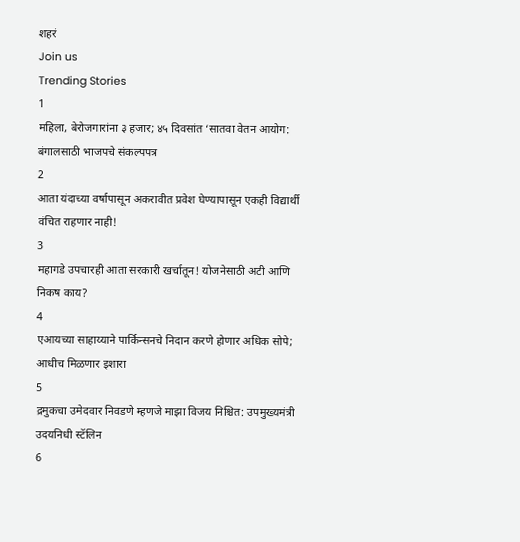शहरं
Join us
Trending Stories
1
महिला, बेरोजगारांना ३ हजार; ४५ दिवसांत ‘सातवा वेतन आयोग: बंगालसाठी भाजपचे संकल्पपत्र
2
आता यंदाच्या वर्षापासून अकरावीत प्रवेश घेण्यापासून एकही विद्यार्थी वंचित राहणार नाही!
3
महागडे उपचारही आता सरकारी खर्चातून! योजनेसाठी अटी आणि निकष काय?
4
एआयच्या साहाय्याने पार्किन्सनचे निदान करणे होणार अधिक सोपे; आधीच मिळणार इशारा
5
द्रमुकचा उमेदवार निवडणे म्हणजे माझा विजय निश्चित: उपमुख्यमंत्री उदयनिधी स्टॅलिन
6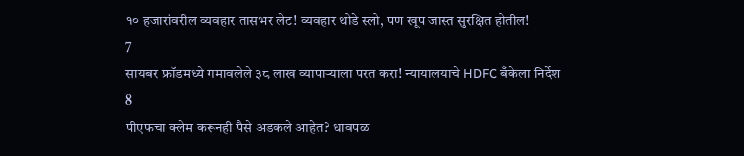१० हजारांवरील व्यवहार तासभर लेट! व्यवहार थोडे स्लो, पण खूप जास्त सुरक्षित होतील!
7
सायबर फ्रॉडमध्ये गमावलेले ३८ लाख व्यापाऱ्याला परत करा! न्यायालयाचे HDFC बँकेला निर्देश
8
पीएफचा क्लेम करूनही पैसे अडकले आहेत? धावपळ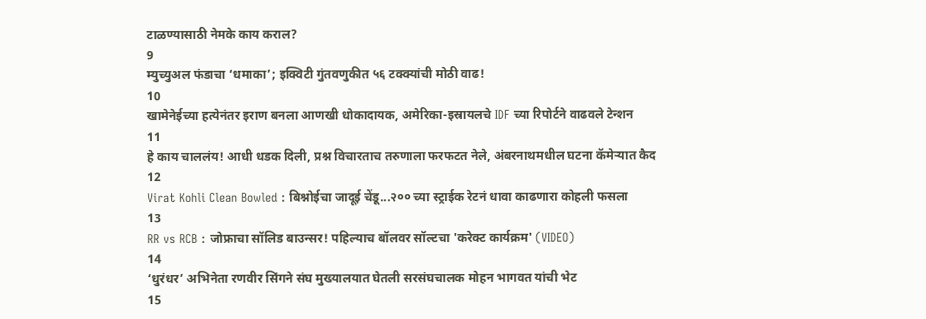टाळण्यासाठी नेमके काय कराल?
9
म्युच्युअल फंडाचा ‘धमाका’; इक्विटी गुंतवणुकीत ५६ टक्क्यांची मोठी वाढ!
10
खामेनेईच्या हत्येनंतर इराण बनला आणखी धोकादायक, अमेरिका-इस्रायलचे IDF च्या रिपोर्टने वाढवले टेन्शन
11
हे काय चाललंय! आधी धडक दिली, प्रश्न विचारताच तरुणाला फरफटत नेले, अंबरनाथमधील घटना कॅमेऱ्यात कैद
12
Virat Kohli Clean Bowled : बिश्नोईचा जादूई चेंडू...२०० च्या स्ट्राईक रेटनं धावा काढणारा कोहली फसला
13
RR vs RCB : जोफ्राचा सॉलिड बाउन्सर! पहिल्याच बॉलवर सॉल्टचा 'करेक्ट कार्यक्रम' (VIDEO)
14
‘धुरंधर’ अभिनेता रणवीर सिंगने संघ मुख्यालयात घेतली सरसंघचालक मोहन भागवत यांची भेट
15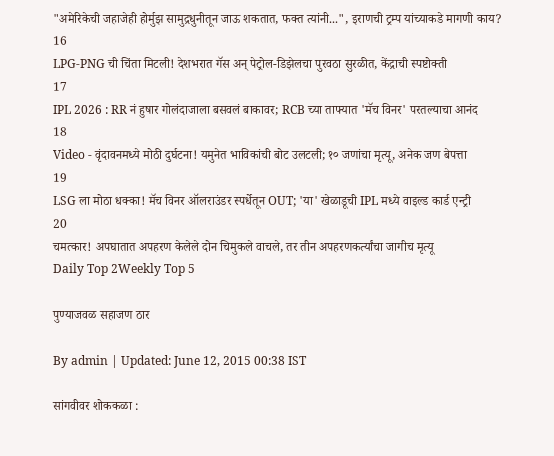"अमेरिकेची जहाजेही होर्मुझ सामुद्रधुनीतून जाऊ शकतात, फक्त त्यांनी...", इराणची ट्रम्प यांच्याकडे मागणी काय?
16
LPG-PNG ची चिंता मिटली! देशभरात गॅस अन् पेट्रोल-डिझेलचा पुरवठा सुरळीत, केंद्राची स्पष्टोक्ती
17
IPL 2026 : RR नं हुषार गोलंदाजाला बसवलं बाकावर; RCB च्या ताफ्यात 'मॅच विनर' परतल्याचा आनंद
18
Video - वृंदावनमध्ये मोठी दुर्घटना! यमुनेत भाविकांची बोट उलटली; १० जणांचा मृत्यू, अनेक जण बेपत्ता
19
LSG ला मोठा धक्का! मॅच विनर ऑलराउंडर स्पर्धेतून OUT; 'या' खेळाडूची IPL मध्ये वाइल्ड कार्ड एन्ट्री
20
चमत्कार! अपघातात अपहरण केलेले दोन चिमुकले वाचले, तर तीन अपहरणकर्त्यांचा जागीच मृत्यू
Daily Top 2Weekly Top 5

पुण्याजवळ सहाजण ठार

By admin | Updated: June 12, 2015 00:38 IST

सांगवीवर शोककळा :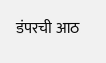डंपरची आठ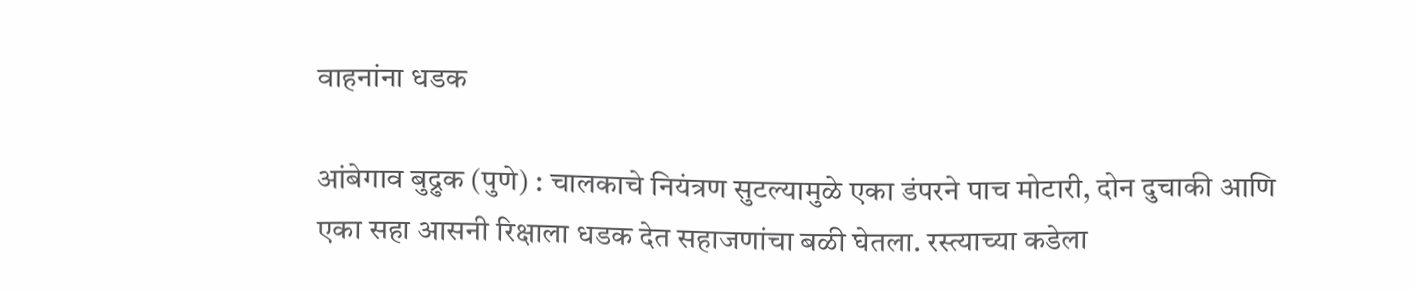वाहनांना धडक

आंबेगाव बुद्रुक (पुणे) : चालकाचे नियंत्रण सुटल्यामुळे एका डंपरने पाच मोटारी, दोन दुचाकी आणि एका सहा आसनी रिक्षाला धडक देत सहाजणांचा बळी घेतला. रस्त्याच्या कडेला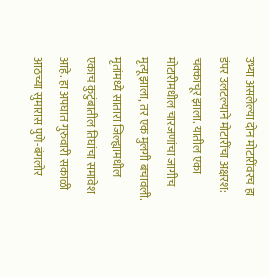उभ्या असलेल्या दोन मोटारींवरच हा डंपर उलटल्याने मोटारींचा अक्षरश: चक्काचूर झाला. यातील एका मोटारीमधील चारजणांचा जागीच मृत्यू झाला, तर एक मुलगी बचावली. मृतांमध्ये सातारा जिल्ह्यामधील एकाच कुटुंबातील तिघांचा समावेश आहे. हा अपघात गुरुवारी सकाळी आठच्या सुमारास पुणे-बंगलोर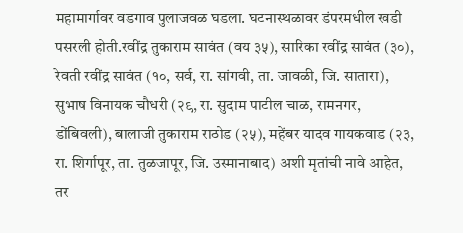महामार्गावर वडगाव पुलाजवळ घडला. घटनास्थळावर डंपरमधील खडी पसरली होती.रवींद्र तुकाराम सावंत (वय ३५), सारिका रवींद्र सावंत (३०), रेवती रवींद्र सावंत (१०, सर्व, रा. सांगवी, ता. जावळी, जि. सातारा), सुभाष विनायक चौधरी (२९, रा. सुदाम पाटील चाळ, रामनगर, डोंबिवली), बालाजी तुकाराम राठोड (२५), महेंबर यादव गायकवाड (२३, रा. शिर्गापूर, ता. तुळजापूर, जि. उस्मानाबाद) अशी मृतांची नावे आहेत, तर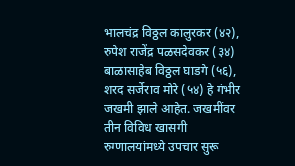भालचंद्र विठ्ठल कालुरकर (४२), रुपेश राजेंद्र पळसदेवकर (३४) बाळासाहेब विठ्ठल घाडगे (५६), शरद सर्जेराव मोरे (५४) हे गंभीर जखमी झाले आहेत. जखमींवर तीन विविध खासगी रुग्णालयांमध्ये उपचार सुरू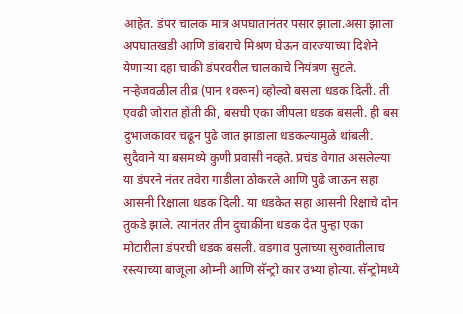आहेत. डंपर चालक मात्र अपघातानंतर पसार झाला.असा झाला अपघातखडी आणि डांबराचे मिश्रण घेऊन वारज्याच्या दिशेने येणाऱ्या दहा चाकी डंपरवरील चालकाचे नियंत्रण सुटले. नऱ्हेजवळील तीव्र (पान १वरून) व्होल्वो बसला धडक दिली. ती एवढी जोरात होती की, बसची एका जीपला धडक बसली. ही बस दुभाजकावर चढून पुढे जात झाडाला धडकल्यामुळे थांबली. सुदैवाने या बसमध्ये कुणी प्रवासी नव्हते. प्रचंड वेगात असलेल्या या डंपरने नंतर तवेरा गाडीला ठोकरले आणि पुढे जाऊन सहा आसनी रिक्षाला धडक दिली. या धडकेत सहा आसनी रिक्षाचे दोन तुकडे झाले. त्यानंतर तीन दुचाकींना धडक देत पुन्हा एका मोटारीला डंपरची धडक बसली. वडगाव पुलाच्या सुरुवातीलाच रस्त्याच्या बाजूला ओम्नी आणि सॅन्ट्रो कार उभ्या होत्या. सॅन्ट्रोमध्ये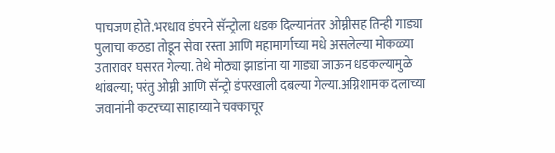पाचजण होते.भरधाव डंपरने सॅन्ट्रोला धडक दिल्यानंतर ओम्नीसह तिन्ही गाड्या पुलाचा कठडा तोडून सेवा रस्ता आणि महामार्गाच्या मधे असलेल्या मोकळ्या उतारावर घसरत गेल्या. तेथे मोठ्या झाडांना या गाड्या जाऊन धडकल्यामुळे थांबल्या; परंतु ओम्नी आणि सॅन्ट्रो डंपरखाली दबल्या गेल्या.अग्निशामक दलाच्या जवानांनी कटरच्या साहाय्याने चक्काचूर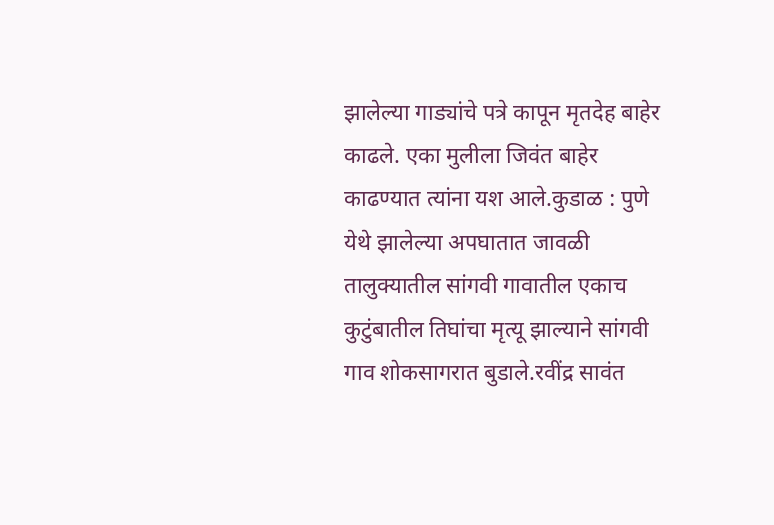झालेल्या गाड्यांचे पत्रे कापून मृतदेह बाहेर काढले. एका मुलीला जिवंत बाहेर काढण्यात त्यांना यश आले.कुडाळ : पुणे येथे झालेल्या अपघातात जावळी तालुक्यातील सांगवी गावातील एकाच कुटुंबातील तिघांचा मृत्यू झाल्याने सांगवी गाव शोकसागरात बुडाले.रवींद्र सावंत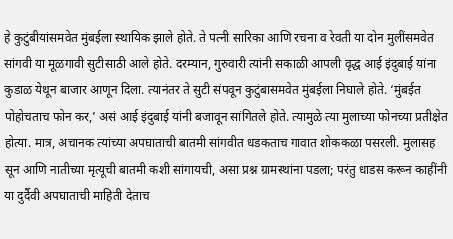हे कुटुंबीयांसमवेत मुंबईला स्थायिक झाले होते. ते पत्नी सारिका आणि रचना व रेवती या दोन मुलींसमवेत सांगवी या मूळगावी सुटीसाठी आले होते. दरम्यान, गुरुवारी त्यांनी सकाळी आपली वृद्ध आई इंदुबाई यांना कुडाळ येथून बाजार आणून दिला. त्यानंतर ते सुटी संपवून कुटुंबासमवेत मुंबईला निघाले होते. ‘मुंबईत पोहोचताच फोन कर,’ असं आई इंदुबाई यांनी बजावून सांगितले होते. त्यामुळे त्या मुलाच्या फोनच्या प्रतीक्षेत होत्या. मात्र, अचानक त्यांच्या अपघाताची बातमी सांगवीत धडकताच गावात शोककळा पसरली. मुलासह सून आणि नातीच्या मृत्यूची बातमी कशी सांगायची, असा प्रश्न ग्रामस्थांना पडला; परंतु धाडस करून काहींनी या दुर्दैवी अपघाताची माहिती देताच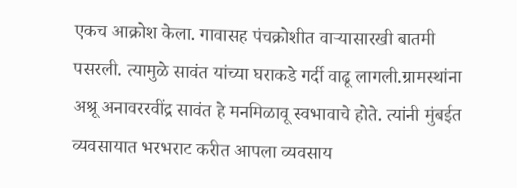एकच आक्रोश केला. गावासह पंचक्रोशीत वाऱ्यासारखी बातमी पसरली. त्यामुळे सावंत यांच्या घराकडे गर्दी वाढू लागली.ग्रामस्थांना अश्रू अनावररवींद्र सावंत हे मनमिळावू स्वभावाचे होते. त्यांनी मुंबईत व्यवसायात भरभराट करीत आपला व्यवसाय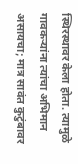स्थिरस्थावर केला होता. त्यामुळे गावकऱ्यांना त्यांचा अभिमान असायचा; मात्र सावंत कुटुंबावर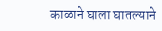काळाने घाला घातल्याने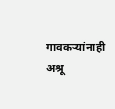गावकऱ्यांनाही अश्रू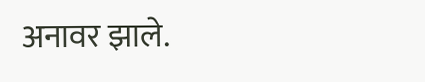अनावर झाले.